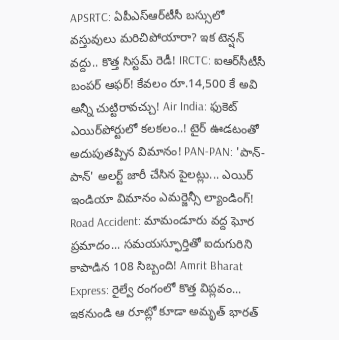APSRTC: ఏపీఎస్‌ఆర్‌టీసీ బస్సులో వస్తువులు మరిచిపోయారా? ఇక టెన్షన్ వద్దు.. కొత్త సిస్టమ్ రెడీ! IRCTC: ఐఆర్‌సీటీసీ బంపర్ ఆఫర్! కేవలం రూ.14,500 కే అవి అన్నీ చుట్టిరావచ్చు! Air India: ఫుకెట్ ఎయిర్‌పోర్టులో కలకలం..! టైర్ ఊడటంతో అదుపుతప్పిన విమానం! PAN-PAN: 'పాన్-పాన్' అలర్ట్ జారీ చేసిన పైలట్లు... ఎయిర్ ఇండియా విమానం ఎమర్జెన్సీ ల్యాండింగ్! Road Accident: మామండూరు వద్ద ఘోర ప్రమాదం... సమయస్ఫూర్తితో ఐదుగురిని కాపాడిన 108 సిబ్బంది! Amrit Bharat Express: రైల్వే రంగంలో కొత్త విప్లవం... ఇకనుండి ఆ రూట్లో కూడా అమృత్ భారత్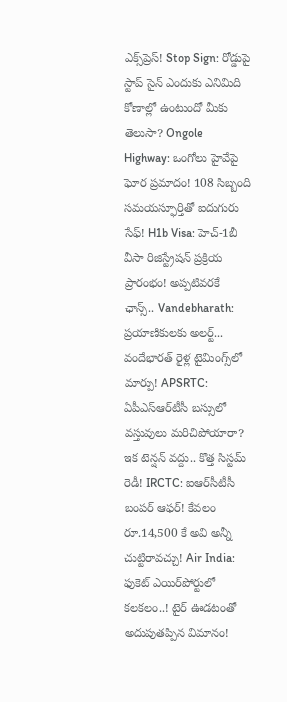ఎక్స్‌ప్రెస్! Stop Sign: రోడ్డుపై స్టాప్ సైన్ ఎందుకు ఎనిమిది కోణాల్లో ఉంటుందో మీకు తెలుసా? Ongole Highway: ఒంగోలు హైవేపై ఘోర ప్రమాదం! 108 సిబ్బంది సమయస్ఫూర్తితో ఐదుగురు సేఫ్! H1b Visa: హెచ్-1బీ వీసా రిజిస్ట్రేషన్ ప్రక్రియ ప్రారంభం! అప్పటివరకే ఛాన్స్.. Vandebharath: ప్రయాణికులకు అలర్ట్... వందేభారత్ రైళ్ల టైమింగ్స్‌లో మార్పు! APSRTC: ఏపీఎస్‌ఆర్‌టీసీ బస్సులో వస్తువులు మరిచిపోయారా? ఇక టెన్షన్ వద్దు.. కొత్త సిస్టమ్ రెడీ! IRCTC: ఐఆర్‌సీటీసీ బంపర్ ఆఫర్! కేవలం రూ.14,500 కే అవి అన్నీ చుట్టిరావచ్చు! Air India: ఫుకెట్ ఎయిర్‌పోర్టులో కలకలం..! టైర్ ఊడటంతో అదుపుతప్పిన విమానం!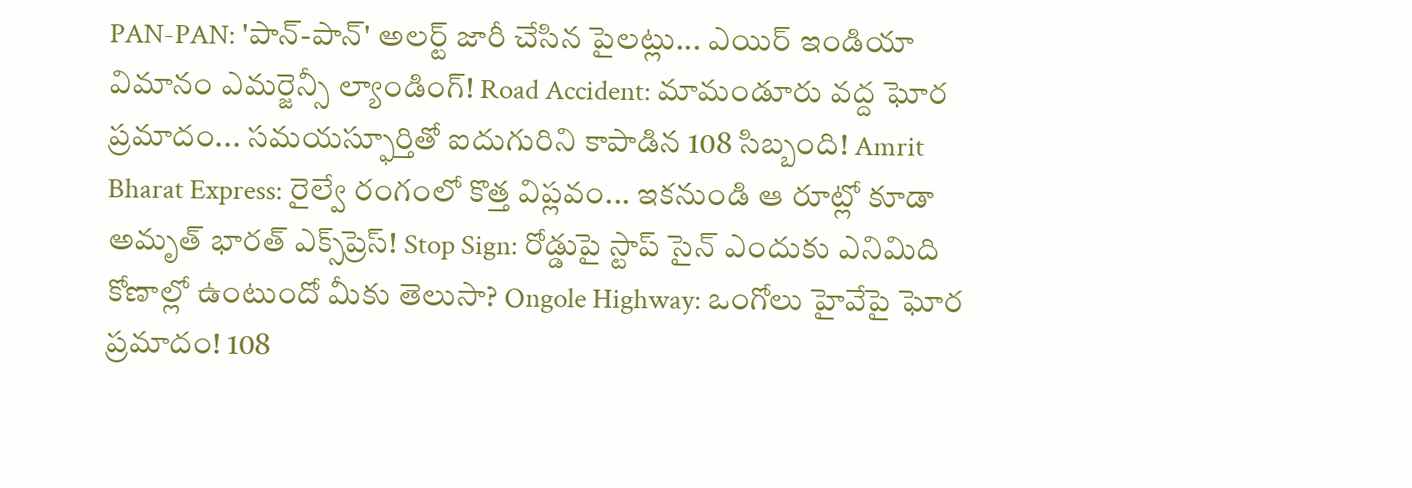PAN-PAN: 'పాన్-పాన్' అలర్ట్ జారీ చేసిన పైలట్లు... ఎయిర్ ఇండియా విమానం ఎమర్జెన్సీ ల్యాండింగ్! Road Accident: మామండూరు వద్ద ఘోర ప్రమాదం... సమయస్ఫూర్తితో ఐదుగురిని కాపాడిన 108 సిబ్బంది! Amrit Bharat Express: రైల్వే రంగంలో కొత్త విప్లవం... ఇకనుండి ఆ రూట్లో కూడా అమృత్ భారత్ ఎక్స్‌ప్రెస్! Stop Sign: రోడ్డుపై స్టాప్ సైన్ ఎందుకు ఎనిమిది కోణాల్లో ఉంటుందో మీకు తెలుసా? Ongole Highway: ఒంగోలు హైవేపై ఘోర ప్రమాదం! 108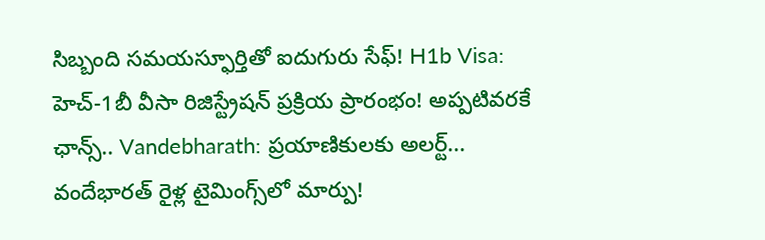సిబ్బంది సమయస్ఫూర్తితో ఐదుగురు సేఫ్! H1b Visa: హెచ్-1బీ వీసా రిజిస్ట్రేషన్ ప్రక్రియ ప్రారంభం! అప్పటివరకే ఛాన్స్.. Vandebharath: ప్రయాణికులకు అలర్ట్... వందేభారత్ రైళ్ల టైమింగ్స్‌లో మార్పు!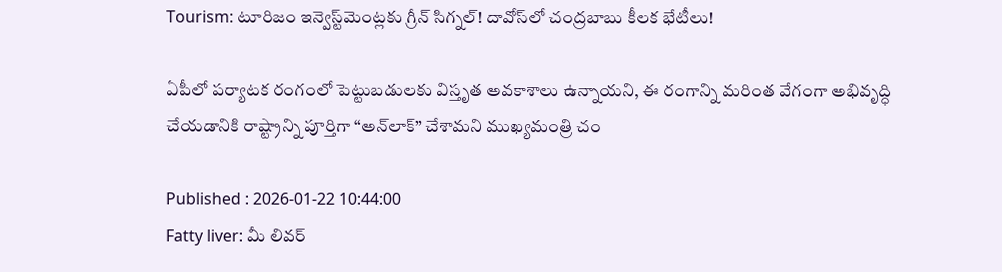Tourism: టూరిజం ఇన్వెస్ట్‌మెంట్లకు గ్రీన్ సిగ్నల్! దావోస్‌లో చంద్రబాబు కీలక భేటీలు!

ఏపీలో పర్యాటక రంగంలో పెట్టుబడులకు విస్తృత అవకాశాలు ఉన్నాయని, ఈ రంగాన్ని మరింత వేగంగా అభివృద్ధి చేయడానికి రాష్ట్రాన్ని పూర్తిగా “అన్‌లాక్” చేశామని ముఖ్యమంత్రి చం

Published : 2026-01-22 10:44:00
Fatty liver: మీ లివర్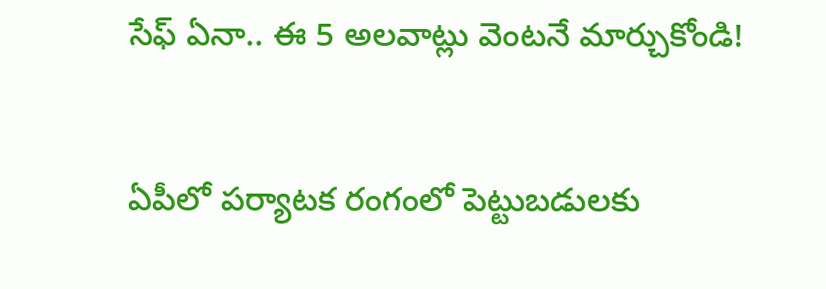సేఫ్ ఏనా.. ఈ 5 అలవాట్లు వెంటనే మార్చుకోండి!


ఏపీలో పర్యాటక రంగంలో పెట్టుబడులకు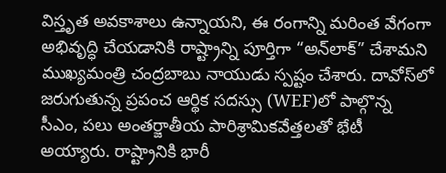విస్తృత అవకాశాలు ఉన్నాయని, ఈ రంగాన్ని మరింత వేగంగా అభివృద్ధి చేయడానికి రాష్ట్రాన్ని పూర్తిగా “అన్‌లాక్” చేశామని ముఖ్యమంత్రి చంద్రబాబు నాయుడు స్పష్టం చేశారు. దావోస్‌లో జరుగుతున్న ప్రపంచ ఆర్థిక సదస్సు (WEF)లో పాల్గొన్న సీఎం, పలు అంతర్జాతీయ పారిశ్రామికవేత్తలతో భేటీ అయ్యారు. రాష్ట్రానికి భారీ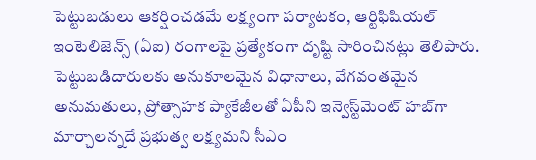పెట్టుబడులు ఆకర్షించడమే లక్ష్యంగా పర్యాటకం, ఆర్టిఫిషియల్ ఇంటెలిజెన్స్ (ఏఐ) రంగాలపై ప్రత్యేకంగా దృష్టి సారించినట్లు తెలిపారు. పెట్టుబడిదారులకు అనుకూలమైన విధానాలు, వేగవంతమైన అనుమతులు, ప్రోత్సాహక ప్యాకేజీలతో ఏపీని ఇన్వెస్ట్‌మెంట్ హబ్‌గా మార్చాలన్నదే ప్రభుత్వ లక్ష్యమని సీఎం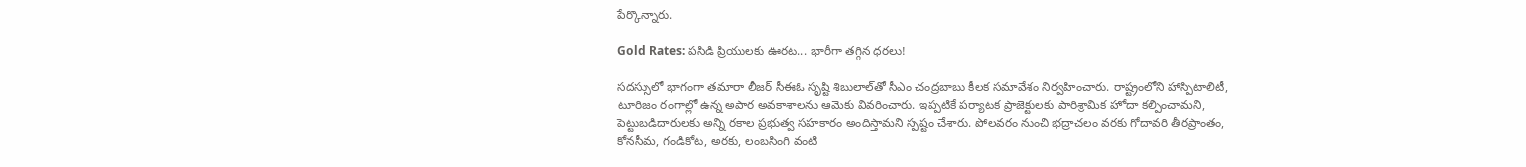పేర్కొన్నారు.

Gold Rates: పసిడి ప్రియులకు ఊరట... భారీగా తగ్గిన ధరలు!

సదస్సులో భాగంగా తమారా లీజర్ సీఈఓ సృష్టి శిబులాల్‌తో సీఎం చంద్రబాబు కీలక సమావేశం నిర్వహించారు. రాష్ట్రంలోని హాస్పిటాలిటీ, టూరిజం రంగాల్లో ఉన్న అపార అవకాశాలను ఆమెకు వివరించారు. ఇప్పటికే పర్యాటక ప్రాజెక్టులకు పారిశ్రామిక హోదా కల్పించామని, పెట్టుబడిదారులకు అన్ని రకాల ప్రభుత్వ సహకారం అందిస్తామని స్పష్టం చేశారు. పోలవరం నుంచి భద్రాచలం వరకు గోదావరి తీరప్రాంతం, కోనసీమ, గండికోట, అరకు, లంబసింగి వంటి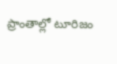ప్రాంతాల్లో టూరిజం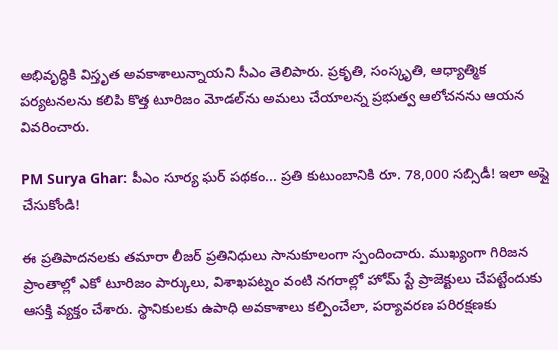అభివృద్ధికి విస్తృత అవకాశాలున్నాయని సీఎం తెలిపారు. ప్రకృతి, సంస్కృతి, ఆధ్యాత్మిక పర్యటనలను కలిపి కొత్త టూరిజం మోడల్‌ను అమలు చేయాలన్న ప్రభుత్వ ఆలోచనను ఆయన వివరించారు.

PM Surya Ghar: పీఎం సూర్య ఘర్ పథకం... ప్రతి కుటుంబానికి రూ. 78,000 సబ్సిడీ! ఇలా అప్లై చేసుకోండి!

ఈ ప్రతిపాదనలకు తమారా లీజర్ ప్రతినిధులు సానుకూలంగా స్పందించారు. ముఖ్యంగా గిరిజన ప్రాంతాల్లో ఎకో టూరిజం పార్కులు, విశాఖపట్నం వంటి నగరాల్లో హోమ్ స్టే ప్రాజెక్టులు చేపట్టేందుకు ఆసక్తి వ్యక్తం చేశారు. స్థానికులకు ఉపాధి అవకాశాలు కల్పించేలా, పర్యావరణ పరిరక్షణకు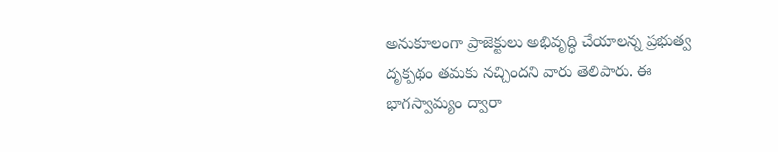అనుకూలంగా ప్రాజెక్టులు అభివృద్ధి చేయాలన్న ప్రభుత్వ దృక్పథం తమకు నచ్చిందని వారు తెలిపారు. ఈ భాగస్వామ్యం ద్వారా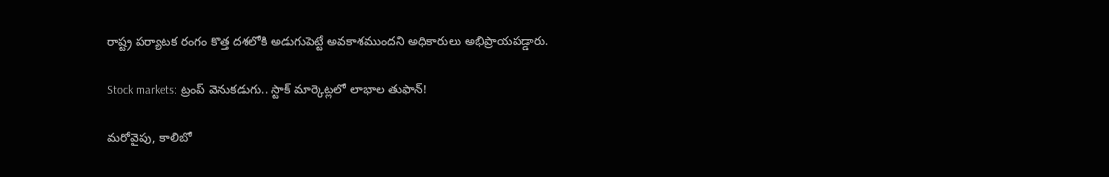రాష్ట్ర పర్యాటక రంగం కొత్త దశలోకి అడుగుపెట్టే అవకాశముందని అధికారులు అభిప్రాయపడ్డారు.

Stock markets: ట్రంప్ వెనుకడుగు.. స్టాక్ మార్కెట్లలో లాభాల తుఫాన్!

మరోవైపు, కాలిబో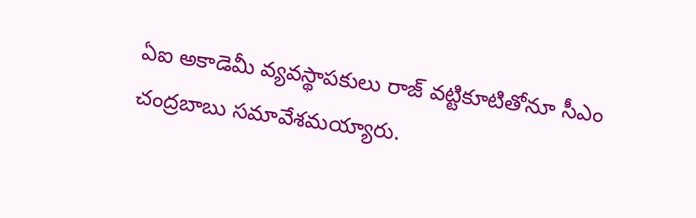ఏఐ అకాడెమీ వ్యవస్థాపకులు రాజ్ వట్టికూటితోనూ సీఎం చంద్రబాబు సమావేశమయ్యారు.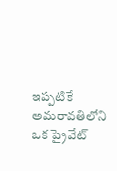ఇప్పటికే అమరావతిలోని ఒక ప్రైవేట్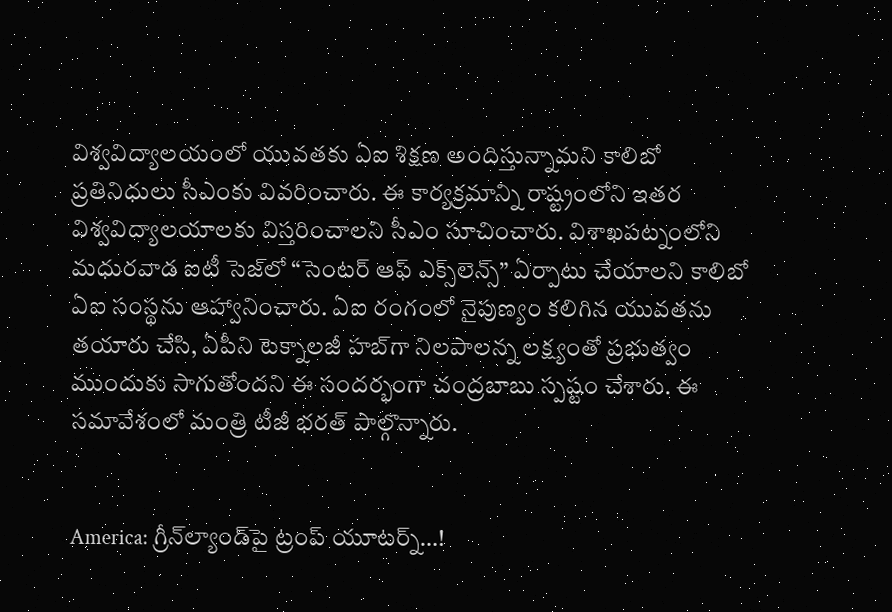విశ్వవిద్యాలయంలో యువతకు ఏఐ శిక్షణ అందిస్తున్నామని కాలిబో ప్రతినిధులు సీఎంకు వివరించారు. ఈ కార్యక్రమాన్ని రాష్ట్రంలోని ఇతర విశ్వవిద్యాలయాలకు విస్తరించాలని సీఎం సూచించారు. విశాఖపట్నంలోని మధురవాడ ఐటీ సెజ్‌లో “సెంటర్ ఆఫ్ ఎక్స్‌లెన్స్” ఏర్పాటు చేయాలని కాలిబో ఏఐ సంస్థను ఆహ్వానించారు. ఏఐ రంగంలో నైపుణ్యం కలిగిన యువతను తయారు చేసి, ఏపీని టెక్నాలజీ హబ్‌గా నిలపాలన్న లక్ష్యంతో ప్రభుత్వం ముందుకు సాగుతోందని ఈ సందర్భంగా చంద్రబాబు స్పష్టం చేశారు. ఈ సమావేశంలో మంత్రి టీజీ భరత్ పాల్గొన్నారు.


America: గ్రీన్‌ల్యాండ్‌పై ట్రంప్ యూటర్న్…!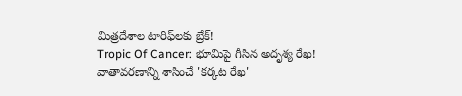మిత్రదేశాల టారిఫ్‌లకు బ్రేక్!
Tropic Of Cancer: భూమిపై గీసిన అదృశ్య రేఖ! వాతావరణాన్ని శాసించే 'కర్కట రేఖ'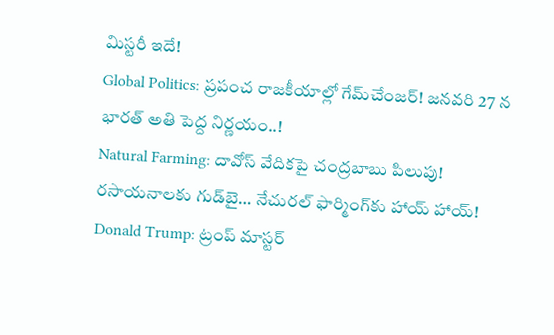మిస్టరీ ఇదే!
Global Politics: ప్రపంచ రాజకీయాల్లో గేమ్‌చేంజర్! జనవరి 27 న భారత్ అతి పెద్ద నిర్ణయం..!
Natural Farming: దావోస్ వేదికపై చంద్రబాబు పిలుపు! రసాయనాలకు గుడ్‌బై… నేచురల్ ఫార్మింగ్‌కు హాయ్ హాయ్!
Donald Trump: ట్రంప్ మాస్టర్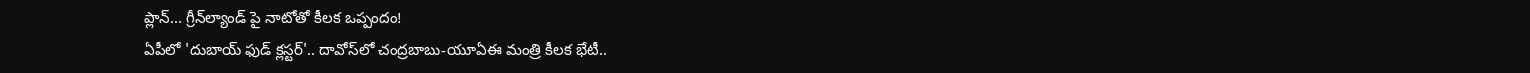ప్లాన్... గ్రీన్‌ల్యాండ్ పై నాటోతో కీలక ఒప్పందం!
ఏపీలో 'దుబాయ్ ఫుడ్ క్లస్టర్'.. దావోస్‌లో చంద్రబాబు-యూఏఈ మంత్రి కీలక భేటీ..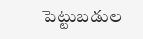పెట్టుబడుల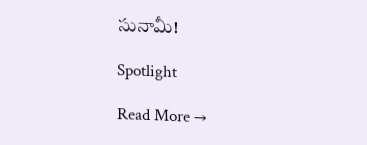సునామీ!

Spotlight

Read More →